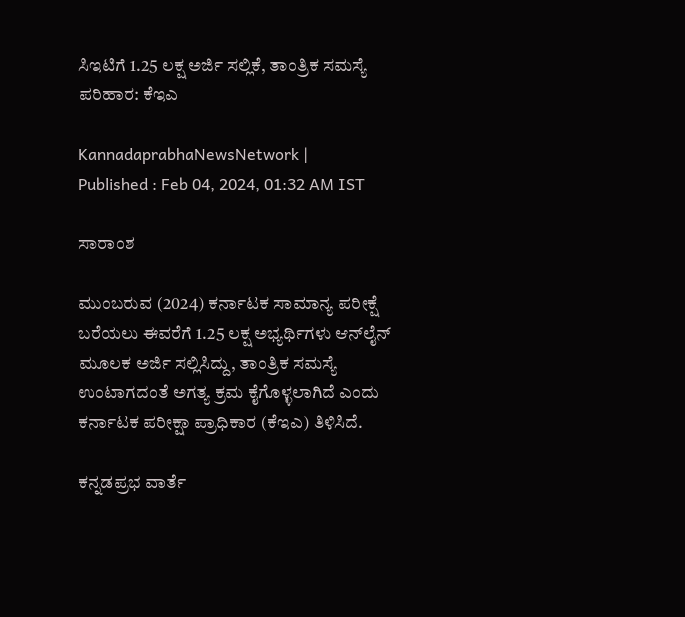ಸಿಇಟಿಗೆ 1.25 ಲಕ್ಷ ಅರ್ಜಿ ಸಲ್ಲಿಕೆ, ತಾಂತ್ರಿಕ ಸಮಸ್ಯೆ ಪರಿಹಾರ: ಕೆಇಎ

KannadaprabhaNewsNetwork |
Published : Feb 04, 2024, 01:32 AM IST

ಸಾರಾಂಶ

ಮುಂಬರುವ (2024) ಕರ್ನಾಟಕ ಸಾಮಾನ್ಯ ಪರೀಕ್ಷೆ ಬರೆಯಲು ಈವರೆಗೆ 1.25 ಲಕ್ಷ ಅಭ್ಯರ್ಥಿಗಳು ಆನ್‌ಲೈನ್ ಮೂಲಕ ಅರ್ಜಿ ಸಲ್ಲಿಸಿದ್ದು, ತಾಂತ್ರಿಕ ಸಮಸ್ಯೆ ಉಂಟಾಗದಂತೆ ಅಗತ್ಯ ಕ್ರಮ ಕೈಗೊಳ್ಳಲಾಗಿದೆ ಎಂದು ಕರ್ನಾಟಕ ಪರೀಕ್ಷಾ ಪ್ರಾಧಿಕಾರ (ಕೆಇಎ) ತಿಳಿಸಿದೆ.

ಕನ್ನಡಪ್ರಭ ವಾರ್ತೆ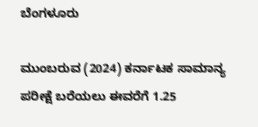ಬೆಂಗಳೂರು

ಮುಂಬರುವ (2024) ಕರ್ನಾಟಕ ಸಾಮಾನ್ಯ ಪರೀಕ್ಷೆ ಬರೆಯಲು ಈವರೆಗೆ 1.25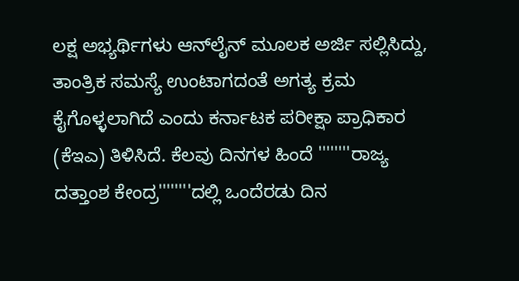ಲಕ್ಷ ಅಭ್ಯರ್ಥಿಗಳು ಆನ್‌ಲೈನ್ ಮೂಲಕ ಅರ್ಜಿ ಸಲ್ಲಿಸಿದ್ದು, ತಾಂತ್ರಿಕ ಸಮಸ್ಯೆ ಉಂಟಾಗದಂತೆ ಅಗತ್ಯ ಕ್ರಮ ಕೈಗೊಳ್ಳಲಾಗಿದೆ ಎಂದು ಕರ್ನಾಟಕ ಪರೀಕ್ಷಾ ಪ್ರಾಧಿಕಾರ (ಕೆಇಎ) ತಿಳಿಸಿದೆ. ಕೆಲವು ದಿನಗಳ ಹಿಂದೆ ''''''''ರಾಜ್ಯ ದತ್ತಾಂಶ ಕೇಂದ್ರ''''''''ದಲ್ಲಿ ಒಂದೆರಡು ದಿನ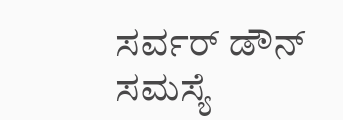ಸರ್ವರ್ ಡೌನ್ ಸಮಸ್ಯೆ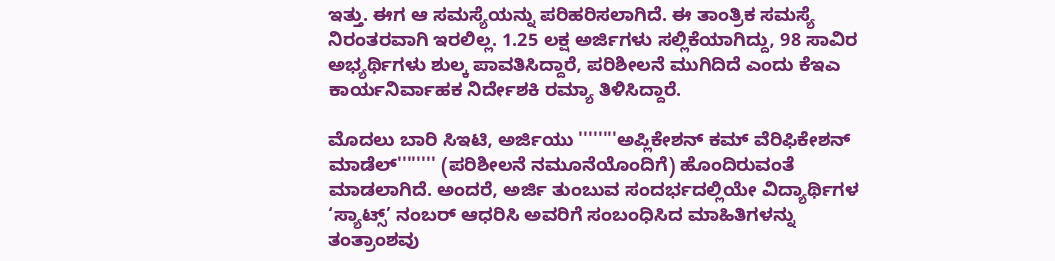ಇತ್ತು. ಈಗ ಆ ಸಮಸ್ಯೆಯನ್ನು ಪರಿಹರಿಸಲಾಗಿದೆ. ಈ ತಾಂತ್ರಿಕ ಸಮಸ್ಯೆ ನಿರಂತರವಾಗಿ ಇರಲಿಲ್ಲ. 1.25 ಲಕ್ಷ ಅರ್ಜಿಗಳು ಸಲ್ಲಿಕೆಯಾಗಿದ್ದು, 98 ಸಾವಿರ ಅಭ್ಯರ್ಥಿಗಳು ಶುಲ್ಕ ಪಾವತಿಸಿದ್ದಾರೆ, ಪರಿಶೀಲನೆ ಮುಗಿದಿದೆ ಎಂದು ಕೆಇಎ ಕಾರ್ಯನಿರ್ವಾಹಕ ನಿರ್ದೇಶಕಿ ರಮ್ಯಾ ತಿಳಿಸಿದ್ದಾರೆ.

ಮೊದಲು ಬಾರಿ ಸಿಇಟಿ, ಅರ್ಜಿಯು ''''''''ಅಪ್ಲಿಕೇಶನ್ ಕಮ್ ವೆರಿಫಿಕೇಶನ್ ಮಾಡೆಲ್'''''''' (ಪರಿಶೀಲನೆ ನಮೂನೆಯೊಂದಿಗೆ) ಹೊಂದಿರುವಂತೆ ಮಾಡಲಾಗಿದೆ. ಅಂದರೆ, ಅರ್ಜಿ ತುಂಬುವ ಸಂದರ್ಭದಲ್ಲಿಯೇ ವಿದ್ಯಾರ್ಥಿಗಳ ‘ಸ್ಯಾಟ್ಸ್’ ನಂಬರ್ ಆಧರಿಸಿ ಅವರಿಗೆ ಸಂಬಂಧಿಸಿದ ಮಾಹಿತಿಗಳನ್ನು ತಂತ್ರಾಂಶವು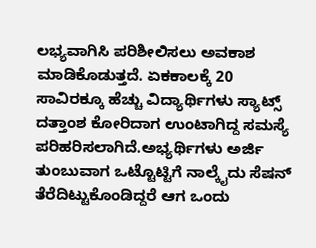ಲಭ್ಯವಾಗಿಸಿ ಪರಿಶೀಲಿಸಲು ಅವಕಾಶ ಮಾಡಿಕೊಡುತ್ತದೆ. ಏಕಕಾಲಕ್ಕೆ 20 ಸಾವಿರಕ್ಕೂ ಹೆಚ್ಚು ವಿದ್ಯಾರ್ಥಿಗಳು ಸ್ಯಾಟ್ಸ್ ದತ್ತಾಂಶ ಕೋರಿದಾಗ ಉಂಟಾಗಿದ್ದ ಸಮಸ್ಯೆ ಪರಿಹರಿಸಲಾಗಿದೆ.ಅಭ್ಯರ್ಥಿಗಳು ಅರ್ಜಿ ತುಂಬುವಾಗ ಒಟ್ಟೊಟ್ಟಿಗೆ ನಾಲ್ಕೈದು ಸೆಷನ್ ತೆರೆದಿಟ್ಟುಕೊಂಡಿದ್ದರೆ ಆಗ ಒಂದು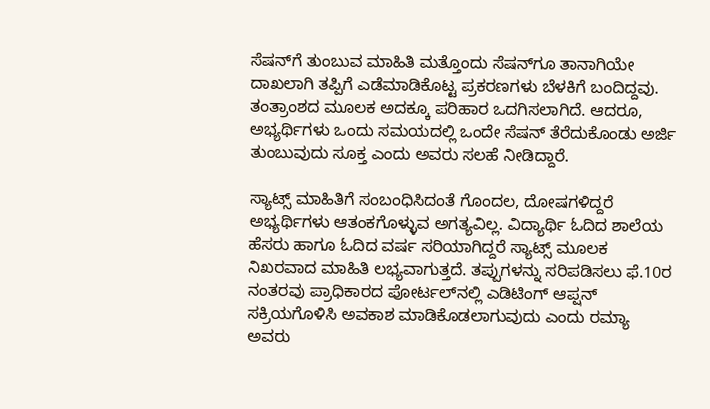ಸೆಷನ್‌ಗೆ ತುಂಬುವ ಮಾಹಿತಿ ಮತ್ತೊಂದು ಸೆಷನ್‌ಗೂ ತಾನಾಗಿಯೇ ದಾಖಲಾಗಿ ತಪ್ಪಿಗೆ ಎಡೆಮಾಡಿಕೊಟ್ಟ ಪ್ರಕರಣಗಳು ಬೆಳಕಿಗೆ ಬಂದಿದ್ದವು. ತಂತ್ರಾಂಶದ ಮೂಲಕ ಅದಕ್ಕೂ ಪರಿಹಾರ ಒದಗಿಸಲಾಗಿದೆ. ಆದರೂ, ಅಭ್ಯರ್ಥಿಗಳು ಒಂದು ಸಮಯದಲ್ಲಿ ಒಂದೇ ಸೆಷನ್ ತೆರೆದುಕೊಂಡು ಅರ್ಜಿ ತುಂಬುವುದು ಸೂಕ್ತ ಎಂದು ಅವರು ಸಲಹೆ ನೀಡಿದ್ದಾರೆ.

ಸ್ಯಾಟ್ಸ್ ಮಾಹಿತಿಗೆ ಸಂಬಂಧಿಸಿದಂತೆ ಗೊಂದಲ, ದೋಷಗಳಿದ್ದರೆ ಅಭ್ಯರ್ಥಿಗಳು ಆತಂಕಗೊಳ್ಳುವ ಅಗತ್ಯವಿಲ್ಲ. ವಿದ್ಯಾರ್ಥಿ ಓದಿದ ಶಾಲೆಯ ಹೆಸರು ಹಾಗೂ ಓದಿದ ವರ್ಷ ಸರಿಯಾಗಿದ್ದರೆ ಸ್ಯಾಟ್ಸ್ ಮೂಲಕ ನಿಖರವಾದ ಮಾಹಿತಿ ಲಭ್ಯವಾಗುತ್ತದೆ. ತಪ್ಪುಗಳನ್ನು ಸರಿಪಡಿಸಲು ಫೆ.10ರ ನಂತರವು ಪ್ರಾಧಿಕಾರದ ಪೋರ್ಟಲ್‌ನಲ್ಲಿ ಎಡಿಟಿಂಗ್ ಆಪ್ಷನ್ ಸಕ್ರಿಯಗೊಳಿಸಿ ಅವಕಾಶ ಮಾಡಿಕೊಡಲಾಗುವುದು ಎಂದು ರಮ್ಯಾ ಅವರು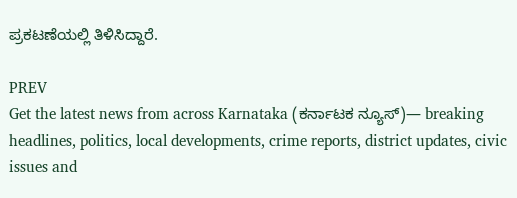ಪ್ರಕಟಣೆಯಲ್ಲಿ ತಿಳಿಸಿದ್ದಾರೆ.

PREV
Get the latest news from across Karnataka (ಕರ್ನಾಟಕ ನ್ಯೂಸ್)— breaking headlines, politics, local developments, crime reports, district updates, civic issues and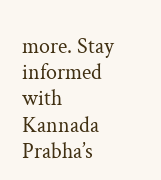more. Stay informed with Kannada Prabha’s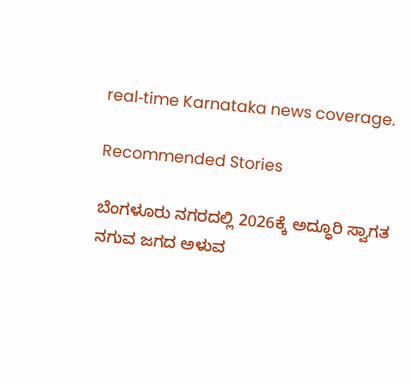real‑time Karnataka news coverage.

Recommended Stories

ಬೆಂಗಳೂರು ನಗರದಲ್ಲಿ 2026ಕ್ಕೆ ಅದ್ಧೂರಿ ಸ್ವಾಗತ
ನಗುವ ಜಗದ ಅಳುವ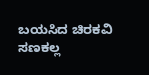ಬಯಸಿದ ಚಿರಕವಿ ಸಣಕಲ್ಲ